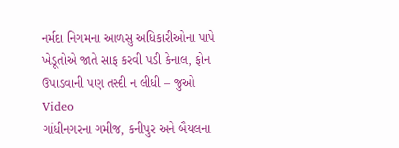નર્મદા નિગમના આળસુ અધિકારીઓના પાપે ખેડૂતોએ જાતે સાફ કરવી પડી કેનાલ, ફોન ઉપાડવાની પણ તસ્દી ન લીધી – જુઓ Video
ગાંધીનગરના ગમીજ, કનીપુર અને બૈયલના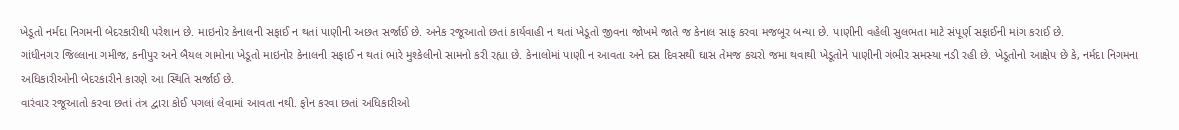ખેડૂતો નર્મદા નિગમની બેદરકારીથી પરેશાન છે. માઇનોર કેનાલની સફાઈ ન થતાં પાણીની અછત સર્જાઈ છે. અનેક રજૂઆતો છતાં કાર્યવાહી ન થતાં ખેડૂતો જીવના જોખમે જાતે જ કેનાલ સાફ કરવા મજબૂર બન્યા છે. પાણીની વહેલી સુલભતા માટે સંપૂર્ણ સફાઈની માંગ કરાઈ છે.
ગાંધીનગર જિલ્લાના ગમીજ, કનીપુર અને બૈયલ ગામોના ખેડૂતો માઇનોર કેનાલની સફાઈ ન થતાં ભારે મુશ્કેલીનો સામનો કરી રહ્યા છે. કેનાલોમાં પાણી ન આવતા અને દસ દિવસથી ઘાસ તેમજ કચરો જમા થવાથી ખેડૂતોને પાણીની ગંભીર સમસ્યા નડી રહી છે. ખેડૂતોનો આક્ષેપ છે કે, નર્મદા નિગમના અધિકારીઓની બેદરકારીને કારણે આ સ્થિતિ સર્જાઈ છે.
વારંવાર રજૂઆતો કરવા છતાં તંત્ર દ્વારા કોઈ પગલાં લેવામાં આવતા નથી. ફોન કરવા છતાં અધિકારીઓ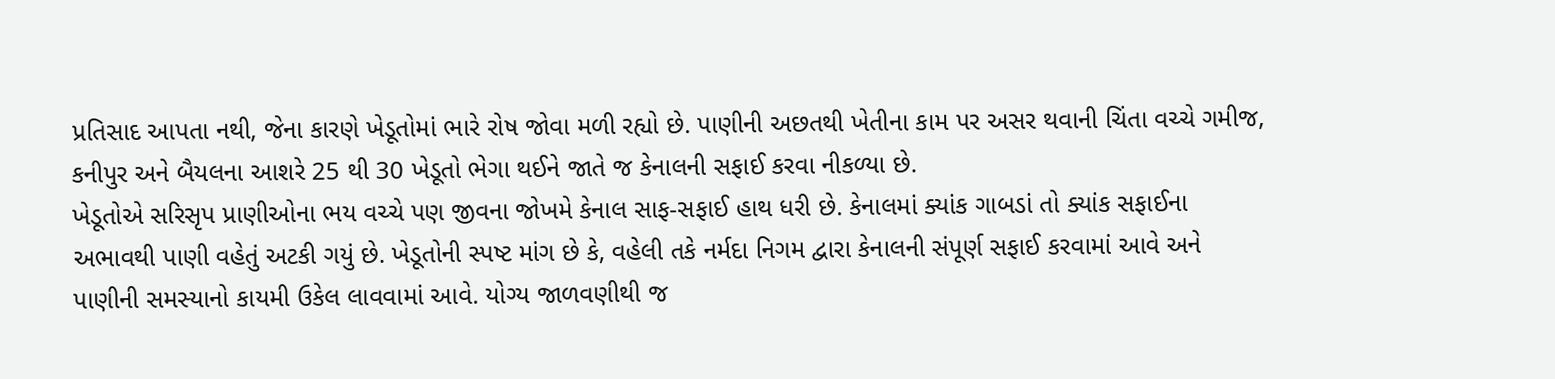પ્રતિસાદ આપતા નથી, જેના કારણે ખેડૂતોમાં ભારે રોષ જોવા મળી રહ્યો છે. પાણીની અછતથી ખેતીના કામ પર અસર થવાની ચિંતા વચ્ચે ગમીજ, કનીપુર અને બૈયલના આશરે 25 થી 30 ખેડૂતો ભેગા થઈને જાતે જ કેનાલની સફાઈ કરવા નીકળ્યા છે.
ખેડૂતોએ સરિસૃપ પ્રાણીઓના ભય વચ્ચે પણ જીવના જોખમે કેનાલ સાફ-સફાઈ હાથ ધરી છે. કેનાલમાં ક્યાંક ગાબડાં તો ક્યાંક સફાઈના અભાવથી પાણી વહેતું અટકી ગયું છે. ખેડૂતોની સ્પષ્ટ માંગ છે કે, વહેલી તકે નર્મદા નિગમ દ્વારા કેનાલની સંપૂર્ણ સફાઈ કરવામાં આવે અને પાણીની સમસ્યાનો કાયમી ઉકેલ લાવવામાં આવે. યોગ્ય જાળવણીથી જ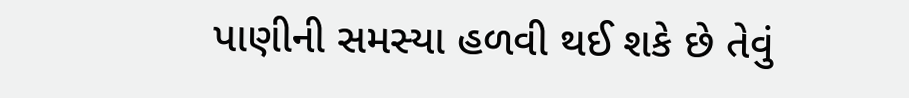પાણીની સમસ્યા હળવી થઈ શકે છે તેવું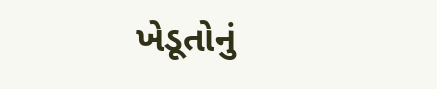ખેડૂતોનું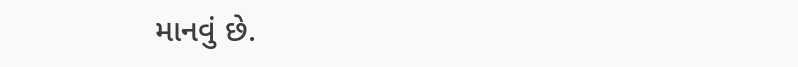માનવું છે.